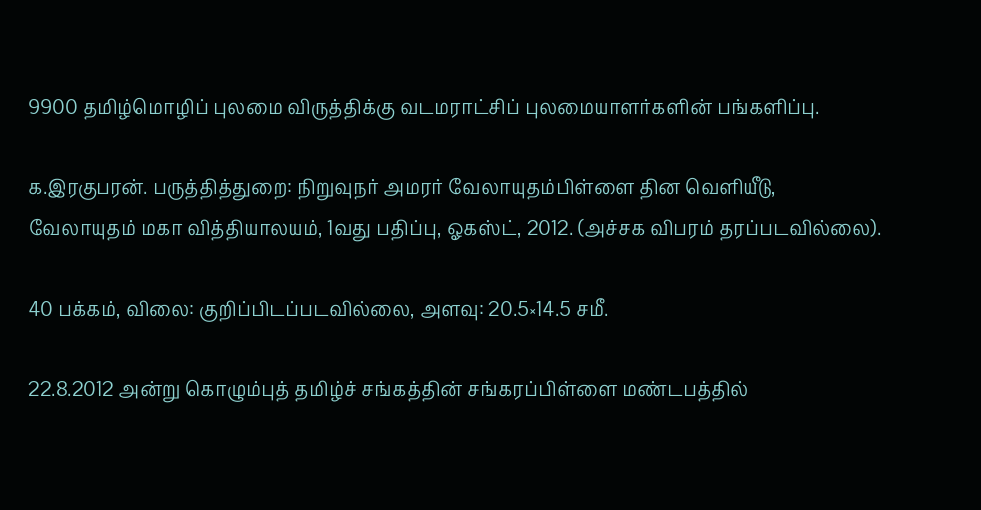9900 தமிழ்மொழிப் புலமை விருத்திக்கு வடமராட்சிப் புலமையாளர்களின் பங்களிப்பு.

க.இரகுபரன். பருத்தித்துறை: நிறுவுநர் அமரர் வேலாயுதம்பிள்ளை தின வெளியீடு, வேலாயுதம் மகா வித்தியாலயம், 1வது பதிப்பு, ஓகஸ்ட், 2012. (அச்சக விபரம் தரப்படவில்லை).

40 பக்கம், விலை: குறிப்பிடப்படவில்லை, அளவு: 20.5×14.5 சமீ.

22.8.2012 அன்று கொழும்புத் தமிழ்ச் சங்கத்தின் சங்கரப்பிள்ளை மண்டபத்தில்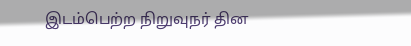இடம்பெற்ற நிறுவுநர் தின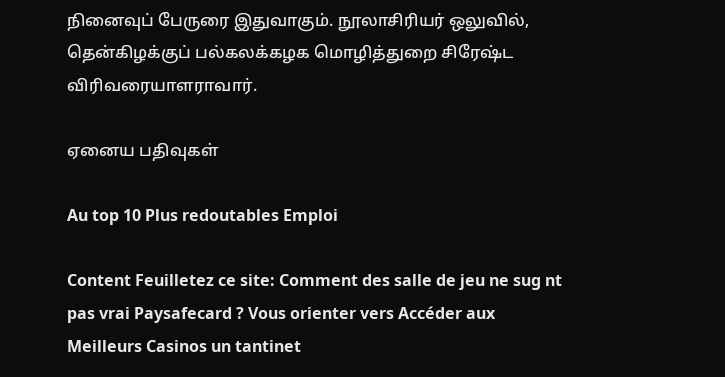நினைவுப் பேருரை இதுவாகும். நூலாசிரியர் ஒலுவில், தென்கிழக்குப் பல்கலக்கழக மொழித்துறை சிரேஷ்ட விரிவரையாளராவார்.

ஏனைய பதிவுகள்

Au top 10 Plus redoutables Emploi

Content Feuilletez ce site: Comment des salle de jeu ne sug nt pas vrai Paysafecard ? Vous orienter vers Accéder aux Meilleurs Casinos un tantinet